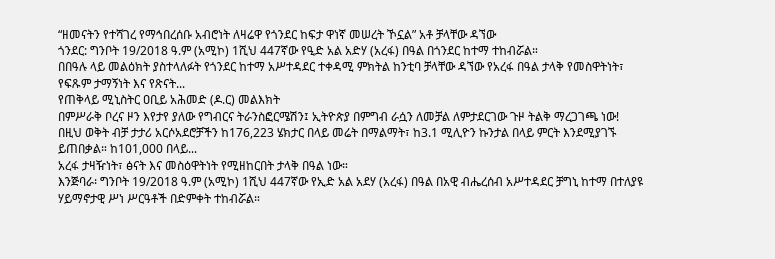“ዘመናትን የተሻገረ የማኅበረሰቡ አብሮነት ለዛሬዋ የጎንደር ከፍታ ዋነኛ መሠረት ኾኗል” አቶ ቻላቸው ዳኘው
ጎንደር: ግንቦት 19/2018 ዓ.ም (አሚኮ) 1ሺህ 447ኛው የዒድ አል አድሃ (አረፋ) በዓል በጎንደር ከተማ ተከብሯል።
በበዓሉ ላይ መልዕክት ያስተላለፉት የጎንደር ከተማ አሥተዳደር ተቀዳሚ ምክትል ከንቲባ ቻላቸው ዳኘው የአረፋ በዓል ታላቅ የመስዋትነት፣ የፍጹም ታማኝነት እና የጽናት...
የጠቅላይ ሚኒስትር ዐቢይ አሕመድ (ዶ.ር) መልእክት
በምሥራቅ ቦረና ዞን እየታየ ያለው የግብርና ትራንስፎርሜሽን፤ ኢትዮጵያ በምግብ ራሷን ለመቻል ለምታደርገው ጉዞ ትልቅ ማረጋገጫ ነው!
በዚህ ወቅት ብቻ ታታሪ አርሶአደሮቻችን ከ176,223 ሄክታር በላይ መሬት በማልማት፣ ከ3.1 ሚሊዮን ኩንታል በላይ ምርት እንደሚያገኙ ይጠበቃል። ከ101,000 በላይ...
አረፋ ታዛዥነት፣ ፅናት እና መስዕዋትነት የሚዘከርበት ታላቅ በዓል ነው።
እንጅባራ፡ ግንቦት 19/2018 ዓ.ም (አሚኮ) 1ሺህ 447ኛው የኢድ አል አደሃ (አረፋ) በዓል በአዊ ብሔረሰብ አሥተዳደር ቻግኒ ከተማ በተለያዩ ሃይማኖታዊ ሥነ ሥርዓቶች በድምቀት ተከብሯል።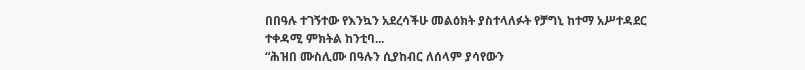በበዓሉ ተገኝተው የእንኳን አደረሳችሁ መልዕክት ያስተላለፉት የቻግኒ ከተማ አሥተዳደር ተቀዳሚ ምክትል ከንቲባ...
“ሕዝበ ሙስሊሙ በዓሉን ሲያከብር ለሰላም ያሳየውን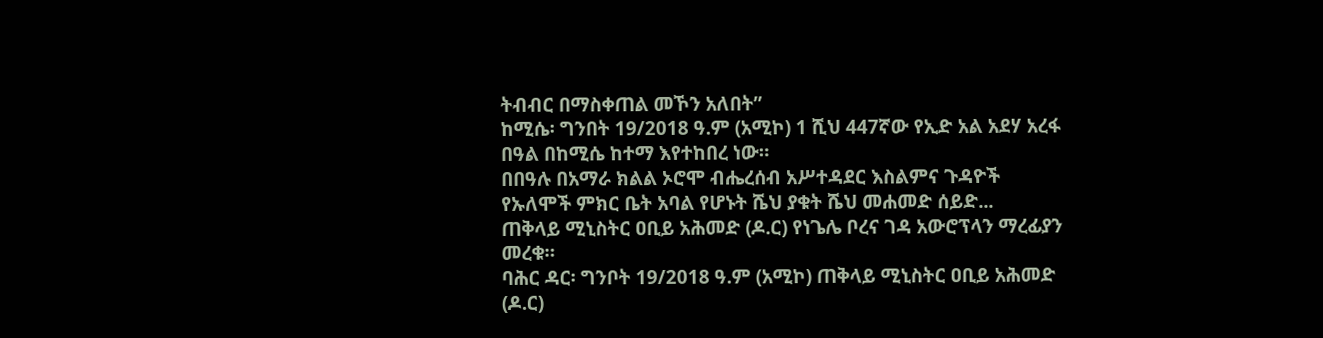ትብብር በማስቀጠል መኾን አለበት”
ከሚሴ፡ ግንበት 19/2018 ዓ.ም (አሚኮ) 1 ሺህ 447ኛው የኢድ አል አደሃ አረፋ በዓል በከሚሴ ከተማ እየተከበረ ነው።
በበዓሉ በአማራ ክልል ኦሮሞ ብሔረሰብ አሥተዳደር እስልምና ጉዳዮች የኡለሞች ምክር ቤት አባል የሆኑት ሼህ ያቁት ሼህ መሐመድ ሰይድ...
ጠቅላይ ሚኒስትር ዐቢይ አሕመድ (ዶ.ር) የነጌሌ ቦረና ገዳ አውሮፕላን ማረፊያን መረቁ።
ባሕር ዳር፡ ግንቦት 19/2018 ዓ.ም (አሚኮ) ጠቅላይ ሚኒስትር ዐቢይ አሕመድ (ዶ.ር)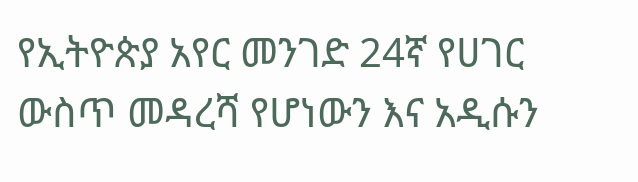የኢትዮጵያ አየር መንገድ 24ኛ የሀገር ውስጥ መዳረሻ የሆነውን እና አዲሱን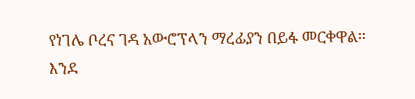የነገሌ ቦረና ገዳ አውሮፕላን ማረፊያን በይፋ መርቀዋል። እንደ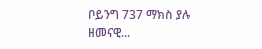ቦይንግ 737 ማክስ ያሉ ዘመናዊ...